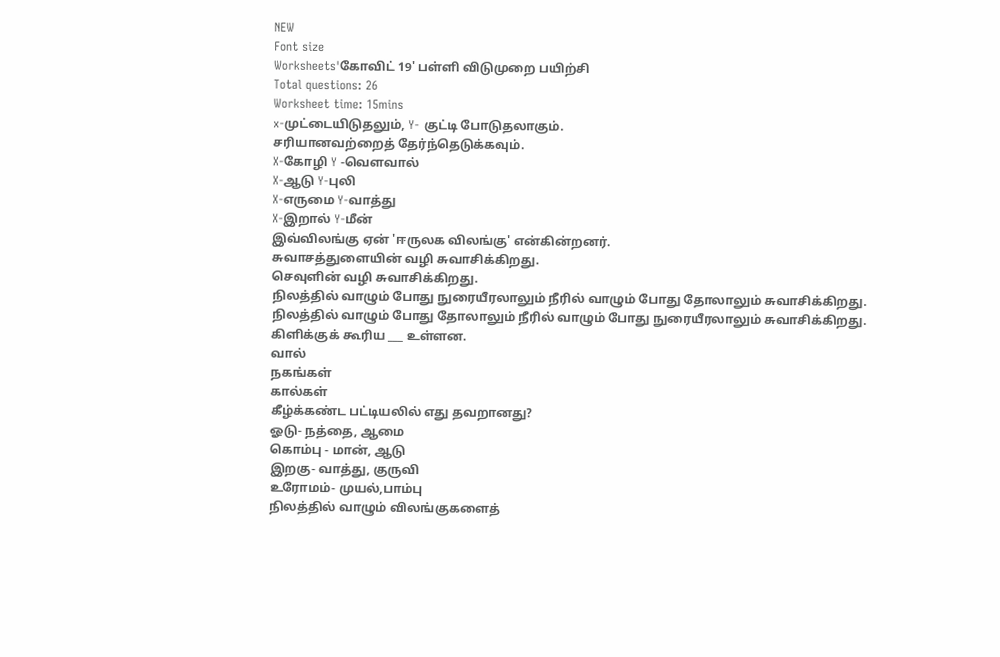NEW
Font size
Worksheets'கோவிட் 19' பள்ளி விடுமுறை பயிற்சி
Total questions: 26
Worksheet time: 15mins
x-முட்டையிடுதலும், Y- குட்டி போடுதலாகும்.
சரியானவற்றைத் தேர்ந்தெடுக்கவும்.
X-கோழி Y -வெளவால்
X-ஆடு Y-புலி
X-எருமை Y-வாத்து
X-இறால் Y-மீன்
இவ்விலங்கு ஏன் 'ஈருலக விலங்கு' என்கின்றனர்.
சுவாசத்துளையின் வழி சுவாசிக்கிறது.
செவுளின் வழி சுவாசிக்கிறது.
நிலத்தில் வாழும் போது நுரையீரலாலும் நீரில் வாழும் போது தோலாலும் சுவாசிக்கிறது.
நிலத்தில் வாழும் போது தோலாலும் நீரில் வாழும் போது நுரையீரலாலும் சுவாசிக்கிறது.
கிளிக்குக் கூரிய ___ உள்ளன.
வால்
நகங்கள்
கால்கள்
கீழ்க்கண்ட பட்டியலில் எது தவறானது?
ஓடு- நத்தை, ஆமை
கொம்பு - மான், ஆடு
இறகு- வாத்து, குருவி
உரோமம்- முயல்,பாம்பு
நிலத்தில் வாழும் விலங்குகளைத்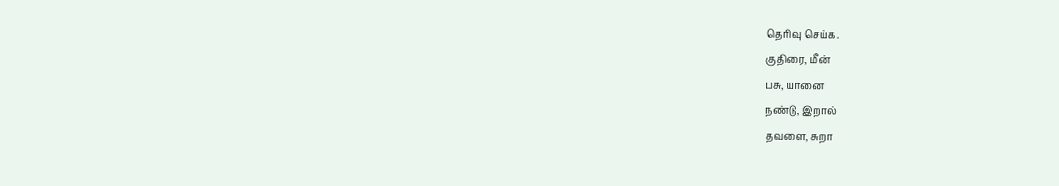தெரிவு செய்க.
குதிரை, மீன்
பசு, யானை
நண்டு, இறால்
தவளை, சுறா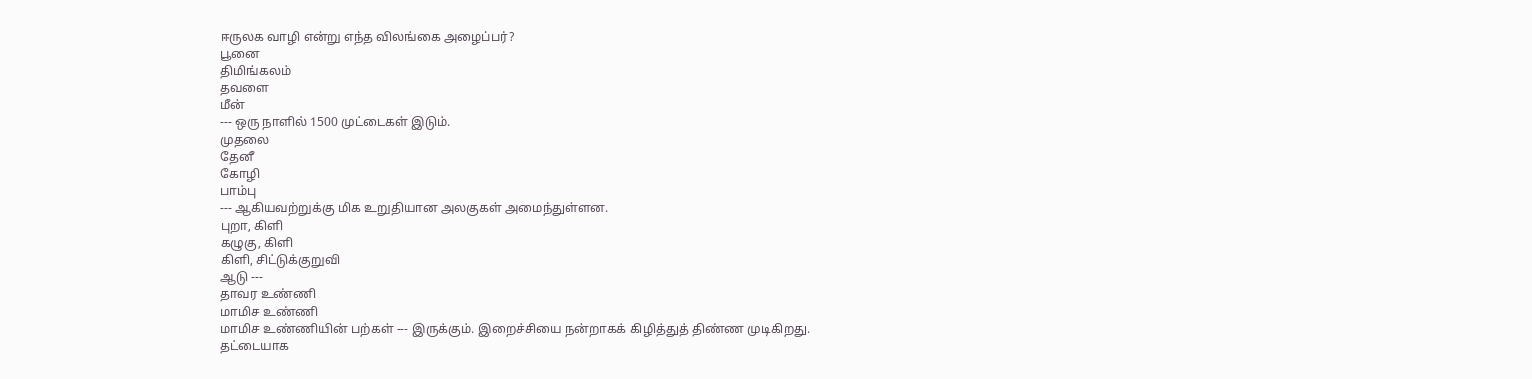ஈருலக வாழி என்று எந்த விலங்கை அழைப்பர்?
பூனை
திமிங்கலம்
தவளை
மீன்
--- ஒரு நாளில் 1500 முட்டைகள் இடும்.
முதலை
தேனீ
கோழி
பாம்பு
--- ஆகியவற்றுக்கு மிக உறுதியான அலகுகள் அமைந்துள்ளன.
புறா, கிளி
கழுகு, கிளி
கிளி, சிட்டுக்குறுவி
ஆடு ---
தாவர உண்ணி
மாமிச உண்ணி
மாமிச உண்ணியின் பற்கள் --- இருக்கும். இறைச்சியை நன்றாகக் கிழித்துத் திண்ண முடிகிறது.
தட்டையாக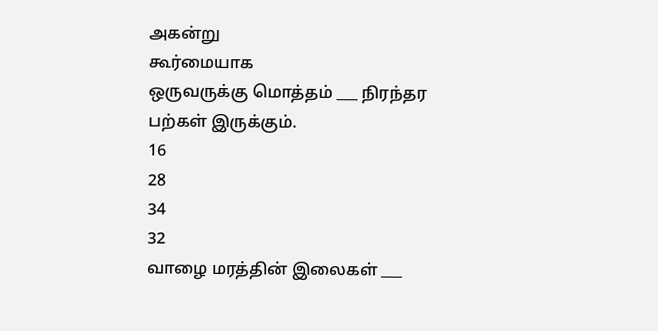அகன்று
கூர்மையாக
ஒருவருக்கு மொத்தம் ___ நிரந்தர பற்கள் இருக்கும்.
16
28
34
32
வாழை மரத்தின் இலைகள் ___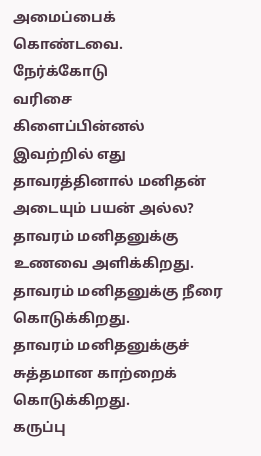அமைப்பைக் கொண்டவை.
நேர்க்கோடு
வரிசை
கிளைப்பின்னல்
இவற்றில் எது தாவரத்தினால் மனிதன் அடையும் பயன் அல்ல?
தாவரம் மனிதனுக்கு உணவை அளிக்கிறது.
தாவரம் மனிதனுக்கு நீரை கொடுக்கிறது.
தாவரம் மனிதனுக்குச் சுத்தமான காற்றைக் கொடுக்கிறது.
கருப்பு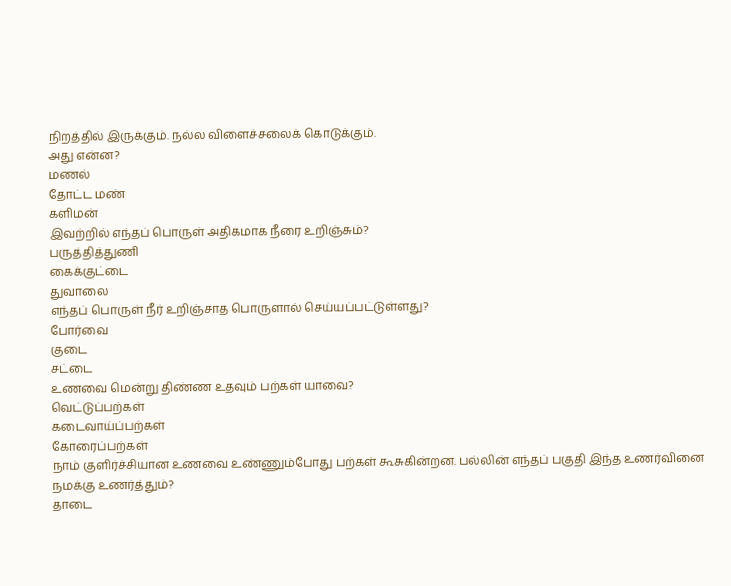நிறத்தில் இருக்கும். நல்ல விளைச்சலைக் கொடுக்கும்.
அது என்ன?
மணல்
தோட்ட மண்
களிமன்
இவற்றில் எந்தப் பொருள் அதிகமாக நீரை உறிஞ்சும்?
பருத்தித்துணி
கைக்குட்டை
துவாலை
எந்தப் பொருள் நீர் உறிஞ்சாத பொருளால் செய்யப்பட்டுள்ளது?
போர்வை
குடை
சட்டை
உணவை மென்று திண்ண உதவும் பற்கள் யாவை?
வெட்டுப்பற்கள்
கடைவாய்ப்பற்கள்
கோரைப்பற்கள்
நாம் குளிர்ச்சியான உணவை உண்ணும்போது பற்கள் கூசுகின்றன. பல்லின் எந்தப் பகுதி இந்த உணர்வினை நமக்கு உணர்த்தும்?
தாடை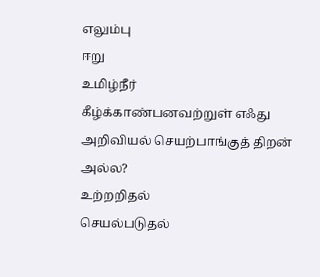எலும்பு
ஈறு
உமிழ்நீர்
கீழ்க்காண்பனவற்றுள் எஃது அறிவியல் செயற்பாங்குத் திறன் அல்ல?
உற்றறிதல்
செயல்படுதல்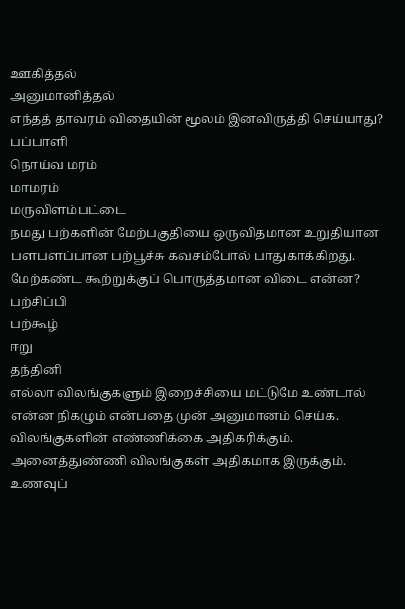ஊகித்தல்
அனுமானித்தல்
எந்தத் தாவரம் விதையின் மூலம் இனவிருத்தி செய்யாது?
பப்பாளி
நொய்வ மரம்
மாமரம்
மருவிளம்பட்டை
நமது பற்களின் மேற்பகுதியை ஒருவிதமான உறுதியான பளபளப்பான பற்பூச்சு கவசம்போல் பாதுகாக்கிறது.
மேற்கண்ட கூற்றுக்குப் பொருத்தமான விடை என்ன?
பற்சிப்பி
பற்கூழ்
ஈறு
தந்தினி
எல்லா விலங்குகளும் இறைச்சியை மட்டுமே உண்டால் என்ன நிகழும் என்பதை முன் அனுமானம் செய்க.
விலங்குகளின் எண்ணிக்கை அதிகரிக்கும்.
அனைத்துண்ணி விலங்குகள் அதிகமாக இருக்கும்.
உணவுப்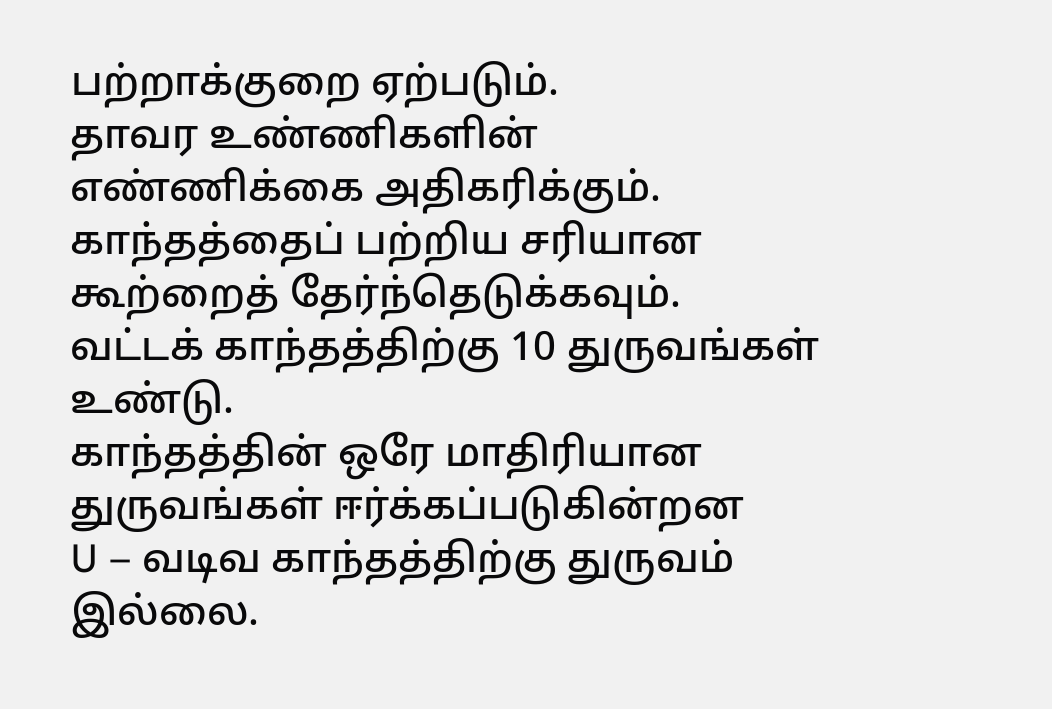பற்றாக்குறை ஏற்படும்.
தாவர உண்ணிகளின் எண்ணிக்கை அதிகரிக்கும்.
காந்தத்தைப் பற்றிய சரியான கூற்றைத் தேர்ந்தெடுக்கவும்.
வட்டக் காந்தத்திற்கு 10 துருவங்கள் உண்டு.
காந்தத்தின் ஒரே மாதிரியான துருவங்கள் ஈர்க்கப்படுகின்றன
U – வடிவ காந்தத்திற்கு துருவம் இல்லை.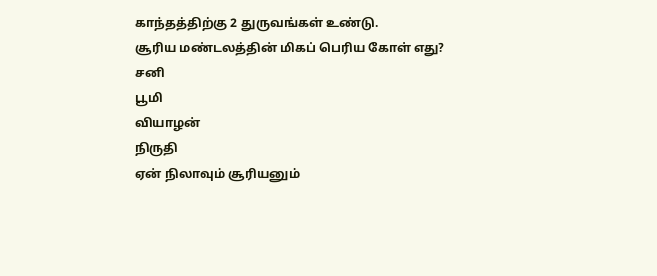காந்தத்திற்கு 2 துருவங்கள் உண்டு.
சூரிய மண்டலத்தின் மிகப் பெரிய கோள் எது?
சனி
பூமி
வியாழன்
நிருதி
ஏன் நிலாவும் சூரியனும்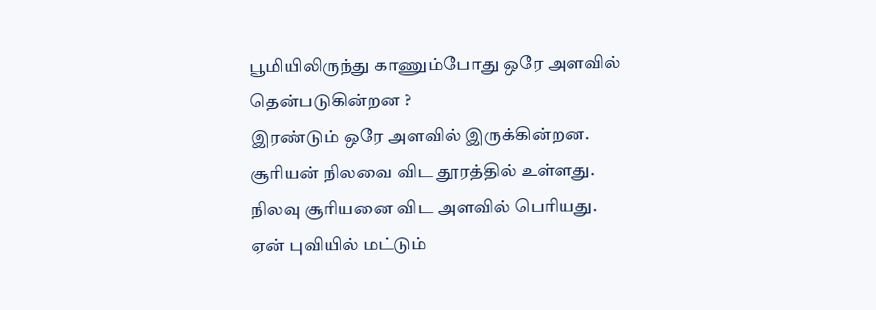பூமியிலிருந்து காணும்போது ஒரே அளவில் தென்படுகின்றன ?
இரண்டும் ஒரே அளவில் இருக்கின்றன.
சூரியன் நிலவை விட தூரத்தில் உள்ளது.
நிலவு சூரியனை விட அளவில் பெரியது.
ஏன் புவியில் மட்டும்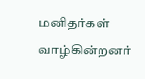மனிதர்கள் வாழ்கின்றனர்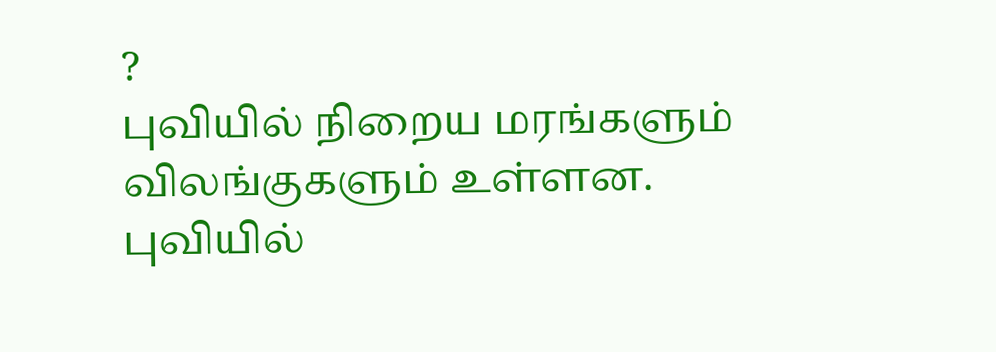?
புவியில் நிறைய மரங்களும் விலங்குகளும் உள்ளன.
புவியில்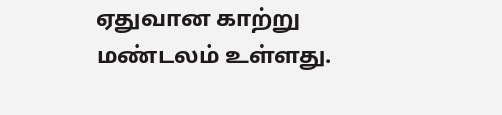ஏதுவான காற்று மண்டலம் உள்ளது.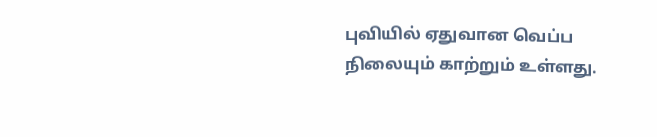புவியில் ஏதுவான வெப்ப நிலையும் காற்றும் உள்ளது.